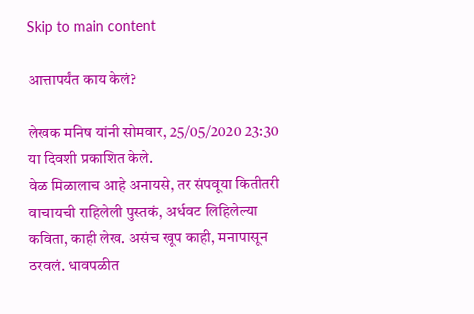Skip to main content

आत्तापर्यंत काय केलं?

लेखक मनिष यांनी सोमवार, 25/05/2020 23:30 या दिवशी प्रकाशित केले.
वेळ मिळालाच आहे अनायसे, तर संपवूया कितीतरी वाचायची राहिलेली पुस्तकं, अर्धवट लिहिलेल्या कविता, काही लेख. असंच खूप काही, मनापासून ठरवलं. धावपळीत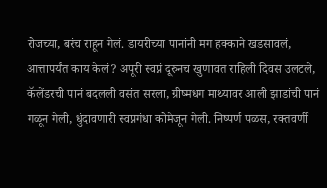रोजच्या, बरंच राहून गेलं. डायरीच्या पानांनी मग हक्काने खडसावलं, आत्तापर्यंत काय केलं? अपूरी स्वप्नं दूरुनच खुणावत राहिली दिवस उलटले, कॅलेंडरची पानं बदलली वसंत सरला, ग्रीष्मधग माथ्यावर आली झाडांची पानं गळून गेली, धुंदावणारी स्वप्नगंधा कोमेजून गेली. निष्पर्ण पळस, रक्तवर्णी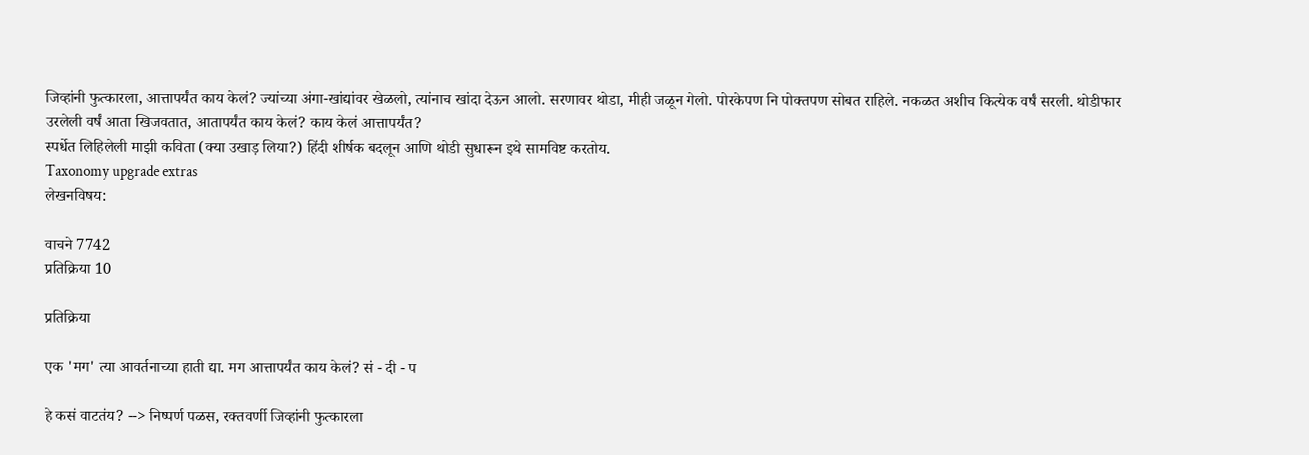जिव्हांनी फुत्कारला, आत्तापर्यंत काय केलं? ज्यांच्या अंगा-खांद्यांवर खेळलो, त्यांनाच खांदा देऊन आलो. सरणावर थोडा, मीही जळून गेलो. पोरकेपण नि पोक्तपण सोबत राहिले. नकळत अशीच कित्येक वर्षं सरली. थोडीफार उरलेली वर्षं आता खिजवतात, आतापर्यंत काय केलं? काय केलं आत्तापर्यंत?
स्पर्धेत लिहिलेली माझी कविता (क्या उखाड़ लिया?) हिंदी शीर्षक बदलून आणि थोडी सुधारून इथे सामविष्ट करतोय.
Taxonomy upgrade extras
लेखनविषय:

वाचने 7742
प्रतिक्रिया 10

प्रतिक्रिया

एक 'मग' त्या आवर्तनाच्या हाती द्या. मग आत्तापर्यंत काय केलं? सं - दी - प

हे कसं वाटतंय? --> निष्पर्ण पळस, रक्तवर्णी जिव्हांनी फुत्कारला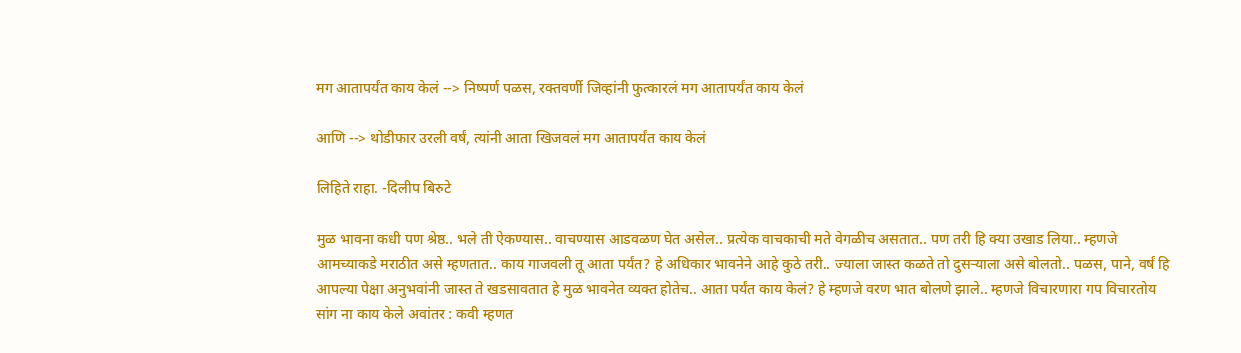मग आतापर्यंत काय केलं --> निष्पर्ण पळस, रक्तवर्णी जिव्हांनी फुत्कारलं मग आतापर्यंत काय केलं

आणि --> थोडीफार उरली वर्षं, त्यांनी आता खिजवलं मग आतापर्यंत काय केलं

लिहिते राहा. -दिलीप बिरुटे

मुळ भावना कधी पण श्रेष्ठ.. भले ती ऐकण्यास.. वाचण्यास आडवळण घेत असेल.. प्रत्येक वाचकाची मते वेगळीच असतात.. पण तरी हि क्या उखाड लिया.. म्हणजे आमच्याकडे मराठीत असे म्हणतात.. काय गाजवली तू आता पर्यंत? हे अधिकार भावनेने आहे कुठे तरी.. ज्याला जास्त कळते तो दुसऱ्याला असे बोलतो.. पळस, पाने, वर्षं हि आपल्या पेक्षा अनुभवांनी जास्त ते खडसावतात हे मुळ भावनेत व्यक्त होतेच.. आता पर्यंत काय केलं? हे म्हणजे वरण भात बोलणे झाले.. म्हणजे विचारणारा गप विचारतोय सांग ना काय केले अवांतर : कवी म्हणत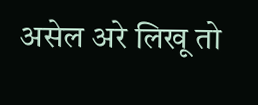असेल अरे लिखू तो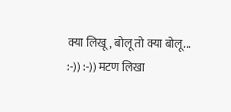क्या लिखू, बोलू तो क्या बोलू... :-)) :-)) मटण लिखा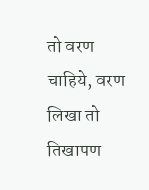तो वरण चाहिये, वरण लिखा तो तिखापण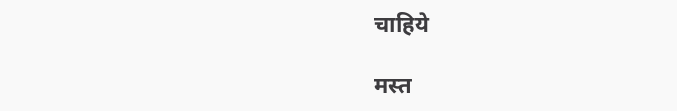चाहिये

मस्त